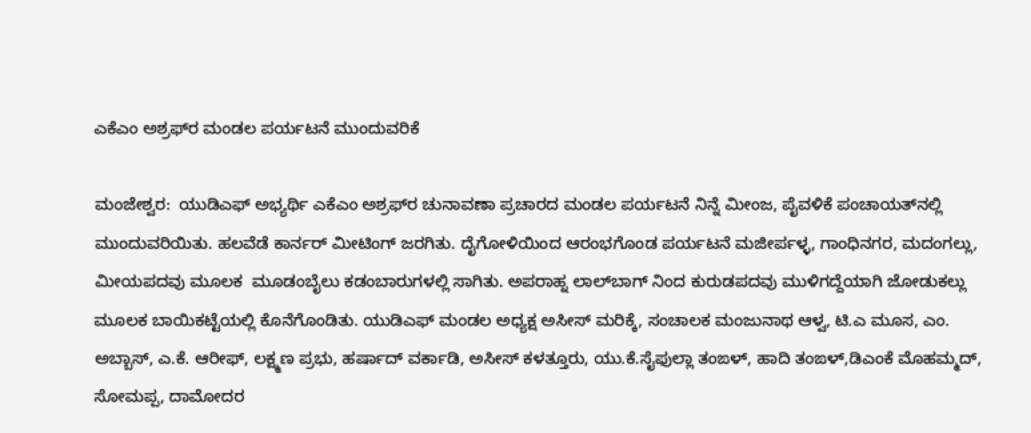ಎಕೆಎಂ ಅಶ್ರಫ್‌ರ ಮಂಡಲ ಪರ್ಯಟನೆ ಮುಂದುವರಿಕೆ

ಮಂಜೇಶ್ವರ:  ಯುಡಿಎಫ್ ಅಭ್ಯರ್ಥಿ ಎಕೆಎಂ ಅಶ್ರಫ್‌ರ ಚುನಾವಣಾ ಪ್ರಚಾರದ ಮಂಡಲ ಪರ್ಯಟನೆ ನಿನ್ನೆ ಮೀಂಜ, ಪೈವಳಿಕೆ ಪಂಚಾಯತ್‌ನಲ್ಲಿ ಮುಂದುವರಿಯಿತು. ಹಲವೆಡೆ ಕಾರ್ನರ್ ಮೀಟಿಂಗ್ ಜರಗಿತು. ದೈಗೋಳಿಯಿಂದ ಆರಂಭಗೊಂಡ ಪರ್ಯಟನೆ ಮಜೀರ್ಪಳ್ಳ, ಗಾಂಧಿನಗರ, ಮದಂಗಲ್ಲು, ಮೀಯಪದವು ಮೂಲಕ  ಮೂಡಂಬೈಲು ಕಡಂಬಾರುಗಳಲ್ಲಿ ಸಾಗಿತು. ಅಪರಾಹ್ನ ಲಾಲ್‌ಬಾಗ್ ನಿಂದ ಕುರುಡಪದವು ಮುಳಿಗದ್ದೆಯಾಗಿ ಜೋಡುಕಲ್ಲು ಮೂಲಕ ಬಾಯಿಕಟ್ಟೆಯಲ್ಲಿ ಕೊನೆಗೊಂಡಿತು. ಯುಡಿಎಫ್ ಮಂಡಲ ಅಧ್ಯಕ್ಷ ಅಸೀಸ್ ಮರಿಕ್ಕೆ, ಸಂಚಾಲಕ ಮಂಜುನಾಥ ಆಳ್ವ, ಟಿ.ಎ ಮೂಸ, ಎಂ. ಅಬ್ಬಾಸ್, ಎ.ಕೆ. ಆರೀಫ್, ಲಕ್ಷ್ಮಣ ಪ್ರಭು, ಹರ್ಷಾದ್ ವರ್ಕಾಡಿ, ಅಸೀಸ್ ಕಳತ್ತೂರು, ಯು.ಕೆ.ಸೈಫುಲ್ಲಾ ತಂಙಳ್, ಹಾದಿ ತಂಙಳ್,ಡಿಎಂಕೆ ಮೊಹಮ್ಮದ್, ಸೋಮಪ್ಪ, ದಾಮೋದರ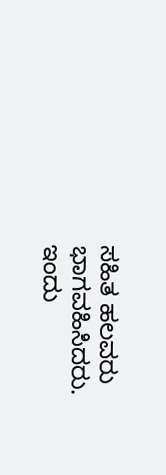ಸಹಿತ ಹಲವರು ಭಾಗವಹಿಸಿದರು. ಇಂದು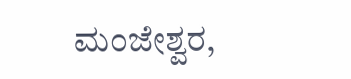ಮಂಜೇಶ್ವರ,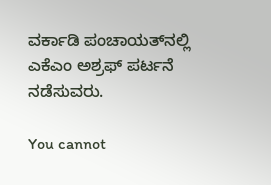ವರ್ಕಾಡಿ ಪಂಚಾಯತ್‌ನಲ್ಲಿ ಎಕೆಎಂ ಅಶ್ರಫ್ ಪರ್ಟನೆ ನಡೆಸುವರು.

You cannot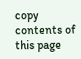copy contents of this page